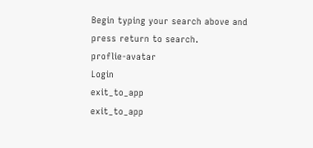Begin typing your search above and press return to search.
proflie-avatar
Login
exit_to_app
exit_to_app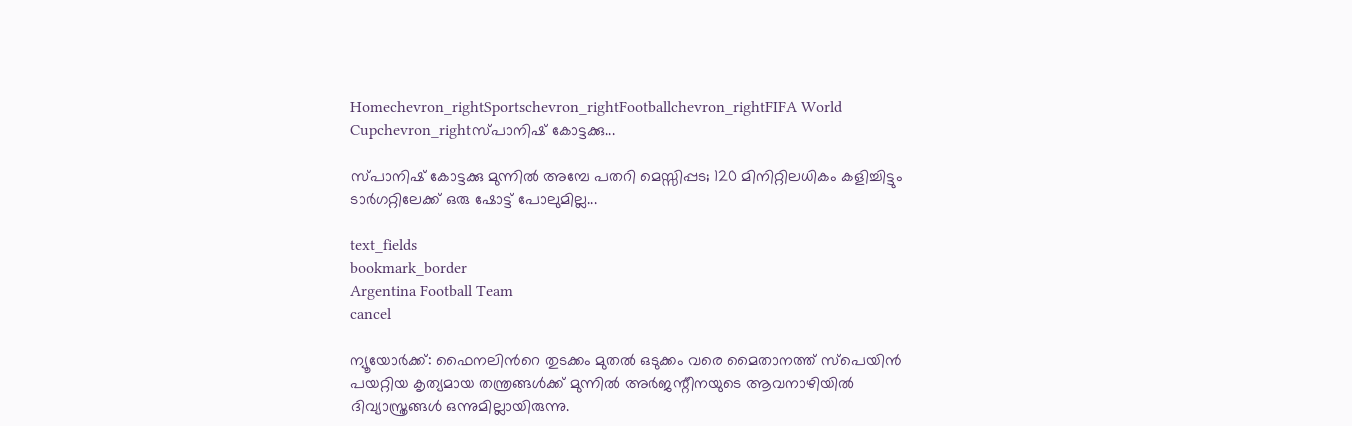Homechevron_rightSportschevron_rightFootballchevron_rightFIFA World Cupchevron_rightസ്പാനിഷ് കോട്ടക്കു...

സ്പാനിഷ് കോട്ടക്കു മുന്നിൽ അമ്പേ പതറി മെസ്സിപ്പട; 120 മിനിറ്റിലധികം കളിച്ചിട്ടും ടാർഗറ്റിലേക്ക് ഒരു ഷോട്ട് പോലുമില്ല...

text_fields
bookmark_border
Argentina Football Team
cancel

ന്യൂയോർക്ക്: ഫൈനലിന്‍റെ തുടക്കം മുതൽ ഒടുക്കം വരെ മൈതാനത്ത് സ്പെയിൻ പയറ്റിയ കൃത്യമായ തന്ത്രങ്ങൾക്ക് മുന്നിൽ അർജന്റീനയുടെ ആവനാഴിയിൽ ദിവ്യാസ്ത്രങ്ങൾ ഒന്നുമില്ലായിരുന്നു.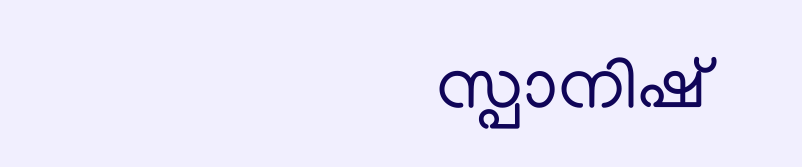സ്പാനിഷ്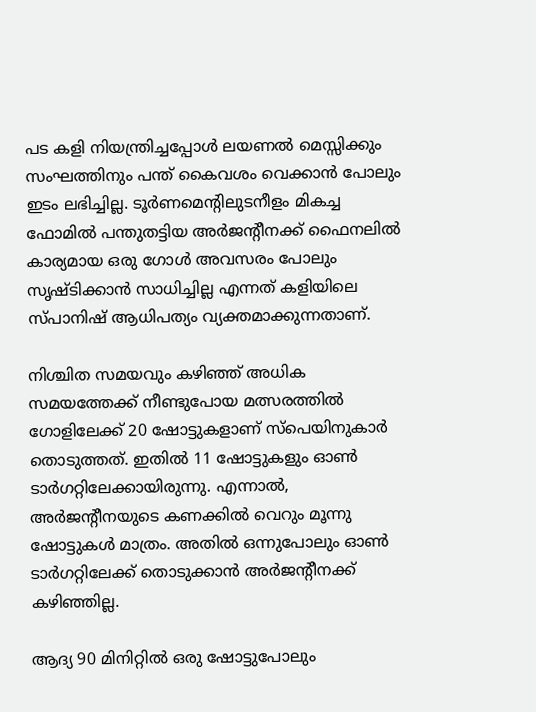പട കളി നിയന്ത്രിച്ചപ്പോൾ ലയണൽ മെസ്സിക്കും സംഘത്തിനും പന്ത് കൈവശം വെക്കാൻ പോലും ഇടം ലഭിച്ചില്ല. ടൂർണമെന്റിലുടനീളം മികച്ച ഫോമിൽ പന്തുതട്ടിയ അർജന്റീനക്ക് ഫൈനലിൽ കാര്യമായ ഒരു ഗോൾ അവസരം പോലും സൃഷ്ടിക്കാൻ സാധിച്ചില്ല എന്നത് കളിയിലെ സ്പാനിഷ് ആധിപത്യം വ്യക്തമാക്കുന്നതാണ്.

നിശ്ചിത സമയവും കഴിഞ്ഞ് അധിക സമയത്തേക്ക് നീണ്ടുപോയ മത്സരത്തിൽ ഗോളിലേക്ക് 20 ഷോട്ടുകളാണ് സ്പെയിനുകാർ തൊടുത്തത്. ഇതിൽ 11 ഷോട്ടുകളും ഓൺ ടാർഗറ്റിലേക്കായിരുന്നു. എന്നാൽ, അർജന്‍റീനയുടെ കണക്കിൽ വെറും മൂന്നു ഷോട്ടുകൾ മാത്രം. അതിൽ ഒന്നുപോലും ഓൺ ടാർഗറ്റിലേക്ക് തൊടുക്കാൻ അർജന്‍റീനക്ക് കഴിഞ്ഞില്ല.

ആദ്യ 90 മിനിറ്റിൽ ഒരു ഷോട്ടുപോലും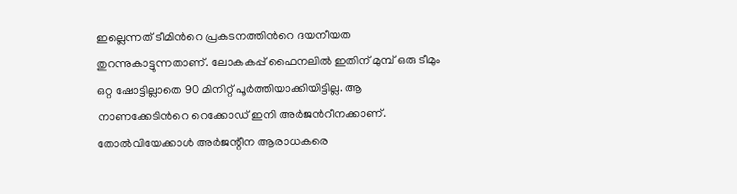ഇല്ലെന്നത് ടീമിന്‍റെ പ്രകടനത്തിന്‍റെ ദയനീയത തുറന്നുകാട്ടുന്നതാണ്. ലോകകപ്പ് ഫൈനലിൽ ഇതിന് മുമ്പ് ഒരു ടീമും ഒറ്റ ഷോട്ടില്ലാതെ 90 മിനിറ്റ് പൂർത്തിയാക്കിയിട്ടില്ല. ആ നാണക്കേടിന്‍റെ റെക്കോഡ് ഇനി അർജന്‍റീനക്കാണ്. തോൽവിയേക്കാൾ അർജന്റീന ആരാധകരെ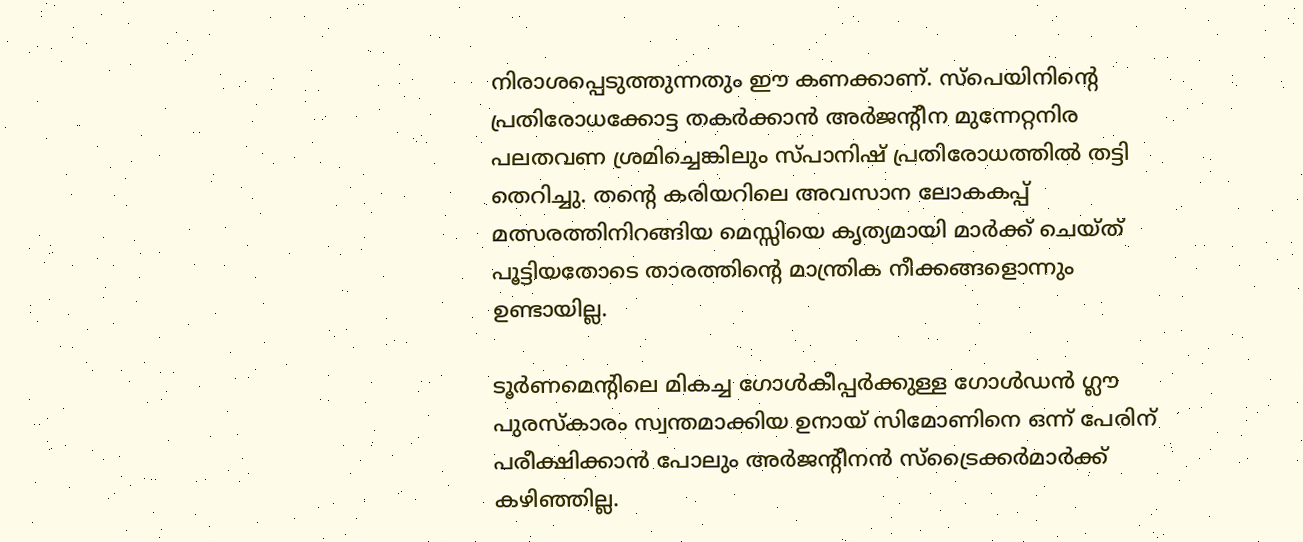നിരാശപ്പെടുത്തുന്നതും ഈ കണക്കാണ്. സ്പെയിനിന്റെ പ്രതിരോധക്കോട്ട തകർക്കാൻ അർജന്റീന മുന്നേറ്റനിര പലതവണ ശ്രമിച്ചെങ്കിലും സ്പാനിഷ് പ്രതിരോധത്തിൽ തട്ടി തെറിച്ചു. തന്റെ കരിയറിലെ അവസാന ലോകകപ്പ് മത്സരത്തിനിറങ്ങിയ മെസ്സിയെ കൃത്യമായി മാർക്ക് ചെയ്ത് പൂട്ടിയതോടെ താരത്തിന്‍റെ മാന്ത്രിക നീക്കങ്ങളൊന്നും ഉണ്ടായില്ല.

ടൂർണമെന്റിലെ മികച്ച ഗോൾകീപ്പർക്കുള്ള ഗോൾഡൻ ഗ്ലൗ പുരസ്കാരം സ്വന്തമാക്കിയ ഉനായ് സിമോണിനെ ഒന്ന് പേരിന് പരീക്ഷിക്കാൻ പോലും അർജന്റീനൻ സ്ട്രൈക്കർമാർക്ക് കഴിഞ്ഞില്ല.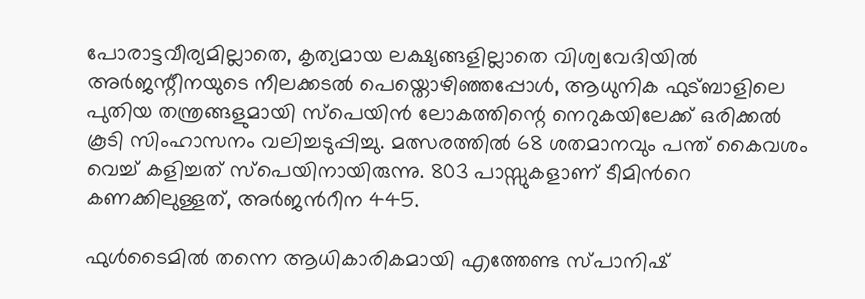പോരാട്ടവീര്യമില്ലാതെ, കൃത്യമായ ലക്ഷ്യങ്ങളില്ലാതെ വിശ്വവേദിയിൽ അർജന്റീനയുടെ നീലക്കടൽ പെയ്തൊഴിഞ്ഞപ്പോൾ, ആധുനിക ഫുട്ബാളിലെ പുതിയ തന്ത്രങ്ങളുമായി സ്പെയിൻ ലോകത്തിന്റെ നെറുകയിലേക്ക് ഒരിക്കൽ കൂടി സിംഹാസനം വലിച്ചടുപ്പിച്ചു. മത്സരത്തിൽ 68 ശതമാനവും പന്ത് കൈവശം വെച്ച് കളിച്ചത് സ്പെയിനായിരുന്നു. 803 പാസ്സുകളാണ് ടീമിന്‍റെ കണക്കിലുള്ളത്, അർജന്‍റീന 445.

ഫുൾടൈമിൽ തന്നെ ആധികാരികമായി എത്തേണ്ട സ്പാനിഷ്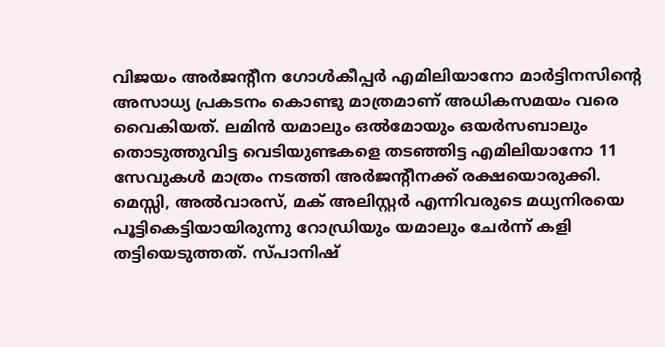വിജയം അർജന്റീന ഗോൾകീപ്പർ എമിലിയാനോ മാർട്ടിനസിന്റെ അസാധ്യ പ്രകടനം കൊണ്ടു മാത്രമാണ് അധികസമയം വരെ വൈകിയത്. ലമിൻ യമാലും ഒൽമോയും ഒയർസബാലും തൊടുത്തുവിട്ട വെടിയുണ്ടകളെ തടഞ്ഞിട്ട എമിലിയാനോ 11 സേവുകൾ മാത്രം നടത്തി അർജന്റീനക്ക് രക്ഷയൊരുക്കി. മെസ്സി, അൽവാരസ്, മക് അലിസ്റ്റർ എന്നിവരുടെ മധ്യനിരയെ പൂട്ടികെട്ടിയായിരുന്നു റോഡ്രിയും യമാലും ചേർന്ന് കളി തട്ടിയെടുത്തത്. സ്പാനിഷ്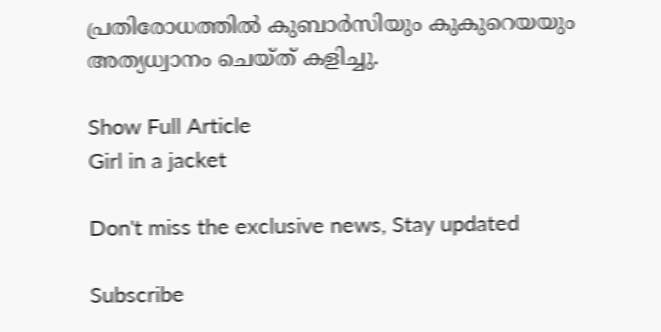പ്രതിരോധത്തിൽ കുബാർസിയും കുകുറെയയും അത്യധ്വാനം ചെയ്ത് കളിച്ചു.

Show Full Article
Girl in a jacket

Don't miss the exclusive news, Stay updated

Subscribe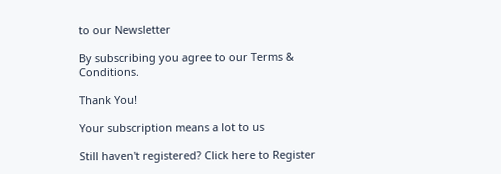to our Newsletter

By subscribing you agree to our Terms & Conditions.

Thank You!

Your subscription means a lot to us

Still haven't registered? Click here to Register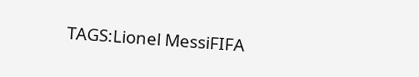TAGS:Lionel MessiFIFA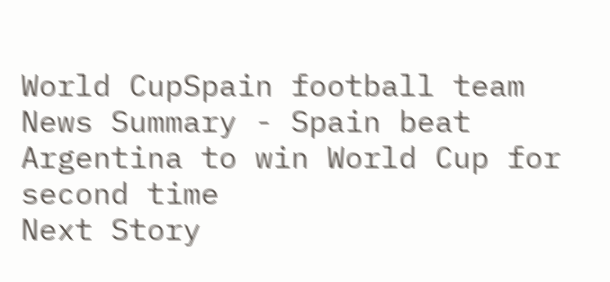World CupSpain football team
News Summary - Spain beat Argentina to win World Cup for second time
Next Story